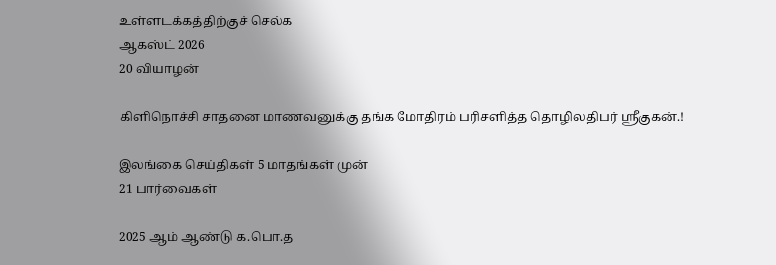உள்ளடக்கத்திற்குச் செல்க
ஆகஸ்ட் 2026
20 வியாழன்

கிளிநொச்சி சாதனை மாணவனுக்கு தங்க மோதிரம் பரிசளித்த தொழிலதிபர் ஸ்ரீகுகன்.!

இலங்கை செய்திகள் 5 மாதங்கள் முன்
21 பார்வைகள்

2025 ஆம் ஆண்டு க.பொ.த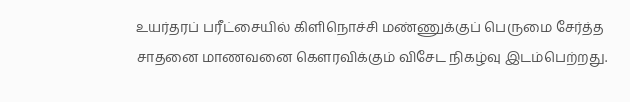உயர்தரப் பரீட்சையில் கிளிநொச்சி மண்ணுக்குப் பெருமை சேர்த்த சாதனை மாணவனை கௌரவிக்கும் விசேட நிகழ்வு இடம்பெற்றது.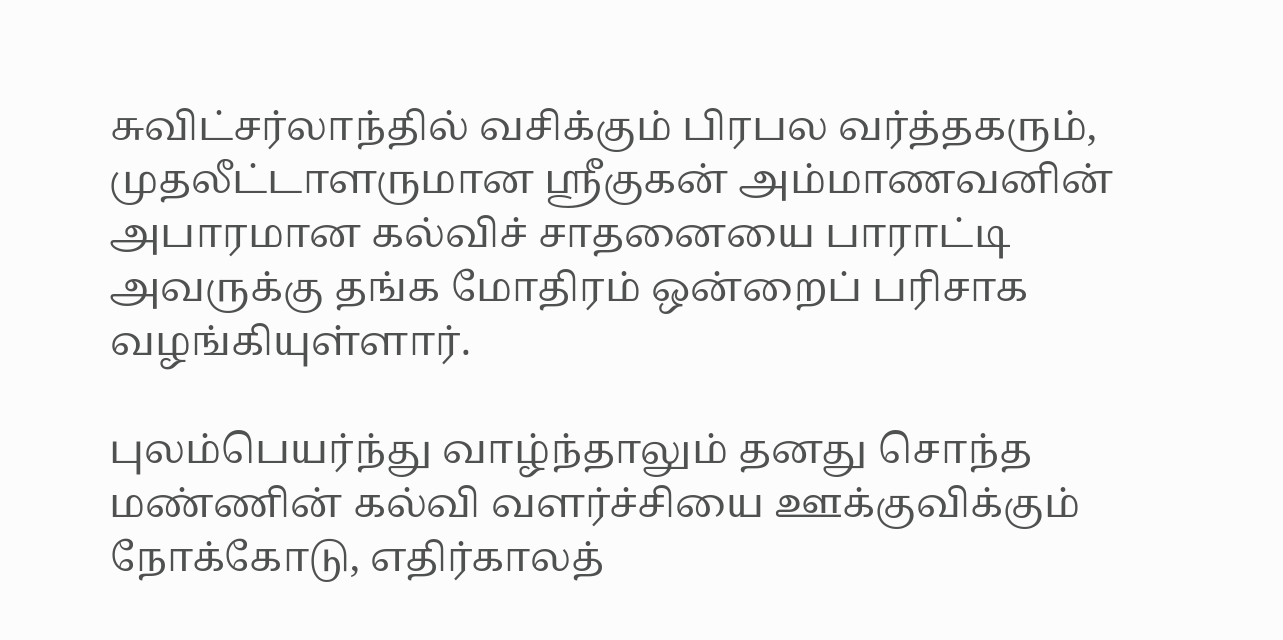சுவிட்சர்லாந்தில் வசிக்கும் பிரபல வர்த்தகரும், முதலீட்டாளருமான ஸ்ரீகுகன் அம்மாணவனின் அபாரமான கல்விச் சாதனையை பாராட்டி அவருக்கு தங்க மோதிரம் ஒன்றைப் பரிசாக வழங்கியுள்ளார்.

புலம்பெயர்ந்து வாழ்ந்தாலும் தனது சொந்த மண்ணின் கல்வி வளர்ச்சியை ஊக்குவிக்கும் நோக்கோடு, எதிர்காலத்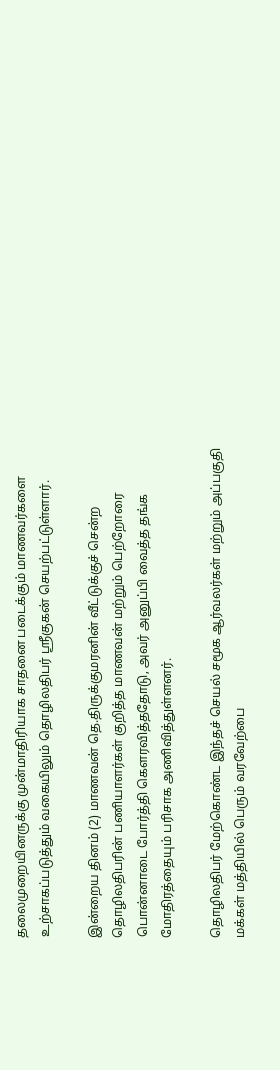தலைமுறையினருக்கு முன்மாதிரியாக சாதனை படைக்கும் மாணவர்களை உற்சாகப்படுத்தும் வகையிலும் தொழிலதிபர் ஸ்ரீகுகன் செயற்பட்டுள்ளார்.

இன்றைய தினம் (2) மாணவன் தெ.திருக்குமரனின் வீட்டுக்குச் சென்ற தொழிலதிபரின் பணியாளர்கள் குறித்த மாணவன் மற்றும் பெற்றோரை பொன்னாடை போர்த்தி கௌரவித்ததோடு, அவர் அனுப்பி வைத்த தங்க மோதிரத்தையும் பரிசாக அணிவித்துள்ளனர்.

தொழிலதிபர் மேற்கொண்ட இந்தச் செயல் சமூக ஆர்வலர்கள் மற்றும் அப்பகுதி மக்கள் மத்தியில் பெரும் வரவேற்பை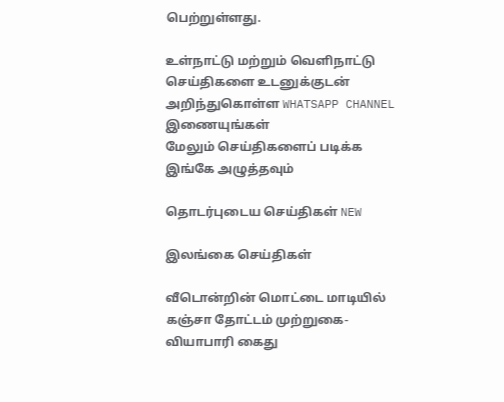பெற்றுள்ளது.

உள்நாட்டு மற்றும் வெளிநாட்டு செய்திகளை உடனுக்குடன் அறிந்துகொள்ள WHATSAPP CHANNEL இணையுங்கள்
மேலும் செய்திகளைப் படிக்க இங்கே அழுத்தவும்

தொடர்புடைய செய்திகள் NEW

இலங்கை செய்திகள்

வீடொன்றின் மொட்டை மாடியில் கஞ்சா தோட்டம் முற்றுகை- வியாபாரி கைது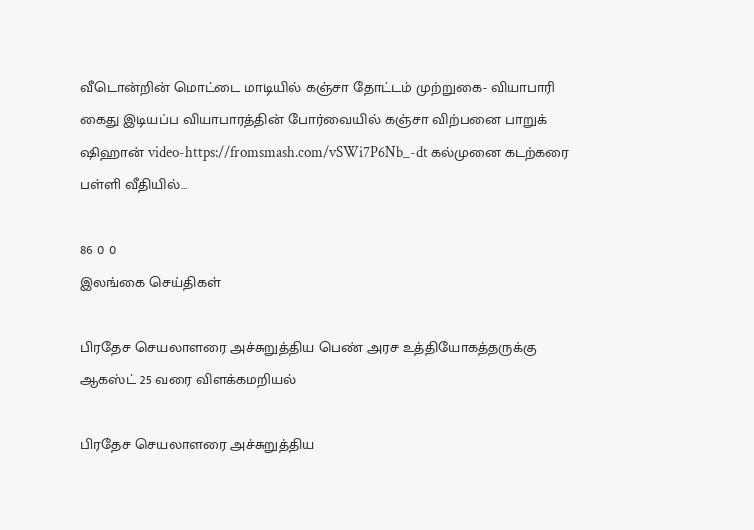வீடொன்றின் மொட்டை மாடியில் கஞ்சா தோட்டம் முற்றுகை- வியாபாரி கைது இடியப்ப வியாபாரத்தின் போர்வையில் கஞ்சா விற்பனை பாறுக் ஷிஹான் video-https://fromsmash.com/vSWi7P6Nb_-dt கல்முனை கடற்கரை பள்ளி வீதியில்…

86 0 0
இலங்கை செய்திகள்

பிரதேச செயலாளரை அச்சுறுத்திய பெண் அரச உத்தியோகத்தருக்கு ஆகஸ்ட் 25 வரை விளக்கமறியல்

பிரதேச செயலாளரை அச்சுறுத்திய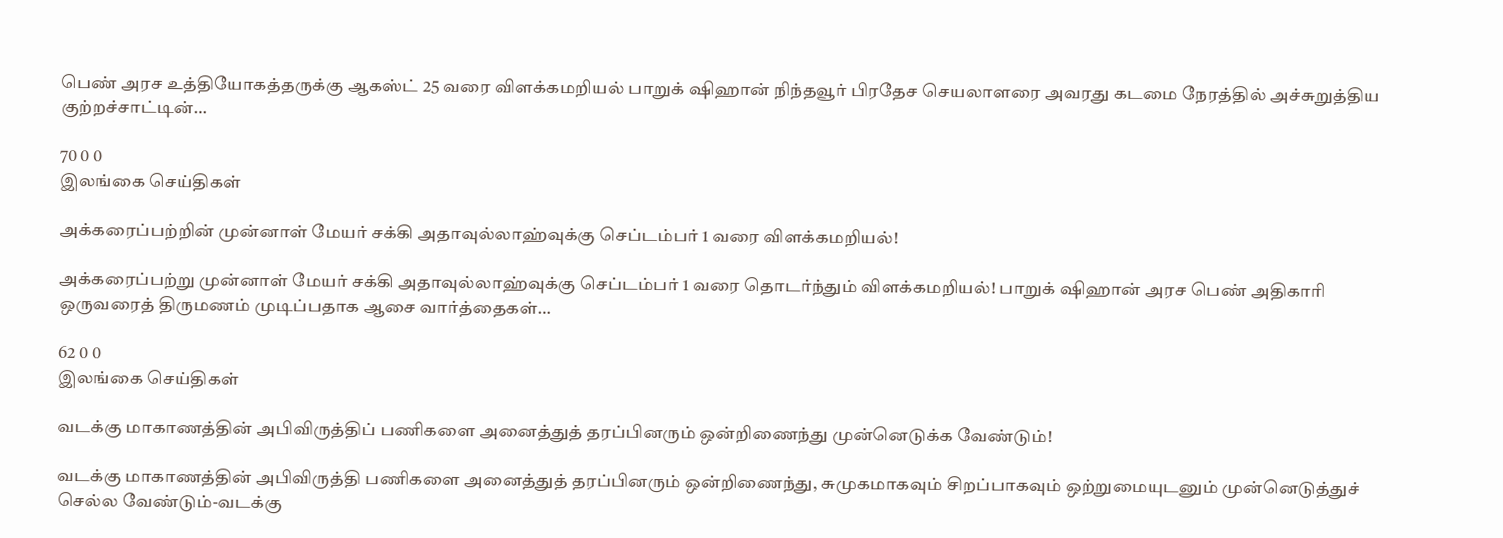பெண் அரச உத்தியோகத்தருக்கு ஆகஸ்ட் 25 வரை விளக்கமறியல் பாறுக் ஷிஹான் நிந்தவூர் பிரதேச செயலாளரை அவரது கடமை நேரத்தில் அச்சுறுத்திய குற்றச்சாட்டின்…

70 0 0
இலங்கை செய்திகள்

அக்கரைப்பற்றின் முன்னாள் மேயர் சக்கி அதாவுல்லாஹ்வுக்கு செப்டம்பர் 1 வரை விளக்கமறியல்!

அக்கரைப்பற்று முன்னாள் மேயர் சக்கி அதாவுல்லாஹ்வுக்கு செப்டம்பர் 1 வரை தொடர்ந்தும் விளக்கமறியல்! பாறுக் ஷிஹான் அரச பெண் அதிகாரி ஒருவரைத் திருமணம் முடிப்பதாக ஆசை வார்த்தைகள்…

62 0 0
இலங்கை செய்திகள்

வடக்கு மாகாணத்தின் அபிவிருத்திப் பணிகளை அனைத்துத் தரப்பினரும் ஒன்றிணைந்து முன்னெடுக்க வேண்டும்!

வடக்கு மாகாணத்தின் அபிவிருத்தி பணிகளை அனைத்துத் தரப்பினரும் ஒன்றிணைந்து, சுமுகமாகவும் சிறப்பாகவும் ஒற்றுமையுடனும் முன்னெடுத்துச் செல்ல வேண்டும்-வடக்கு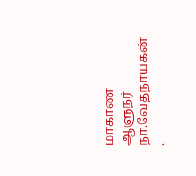மாகாண ஆளுநர் நா.வேதநாயகன் .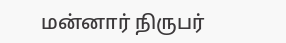மன்னார் நிருபர்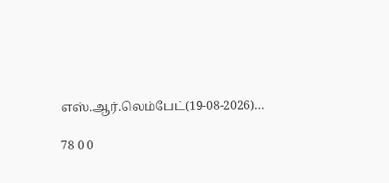எஸ்.ஆர்.லெம்பேட்(19-08-2026)…

78 0 0